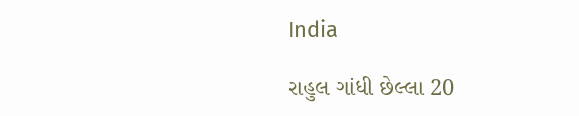India

રાહુલ ગાંધી છેલ્લા 20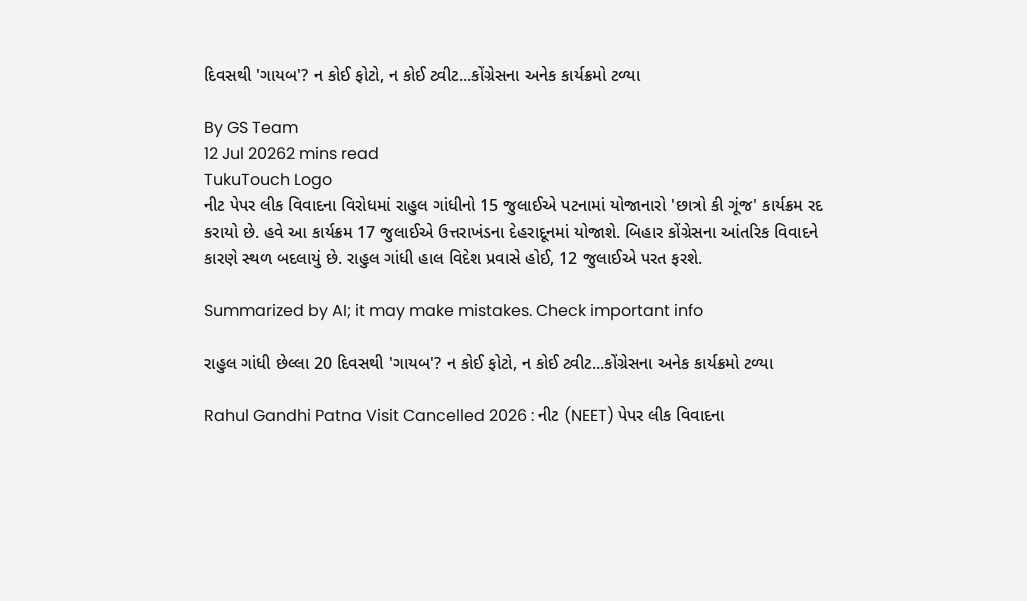દિવસથી 'ગાયબ'? ન કોઈ ફોટો, ન કોઈ ટ્વીટ...કોંગ્રેસના અનેક કાર્યક્રમો ટળ્યા

By GS Team
12 Jul 20262 mins read
TukuTouch Logo
નીટ પેપર લીક વિવાદના વિરોધમાં રાહુલ ગાંધીનો 15 જુલાઈએ પટનામાં યોજાનારો 'છાત્રો કી ગૂંજ' કાર્યક્રમ રદ કરાયો છે. હવે આ કાર્યક્રમ 17 જુલાઈએ ઉત્તરાખંડના દેહરાદૂનમાં યોજાશે. બિહાર કોંગ્રેસના આંતરિક વિવાદને કારણે સ્થળ બદલાયું છે. રાહુલ ગાંધી હાલ વિદેશ પ્રવાસે હોઈ, 12 જુલાઈએ પરત ફરશે.

Summarized by AI; it may make mistakes. Check important info

રાહુલ ગાંધી છેલ્લા 20 દિવસથી 'ગાયબ'? ન કોઈ ફોટો, ન કોઈ ટ્વીટ...કોંગ્રેસના અનેક કાર્યક્રમો ટળ્યા

Rahul Gandhi Patna Visit Cancelled 2026 : નીટ (NEET) પેપર લીક વિવાદના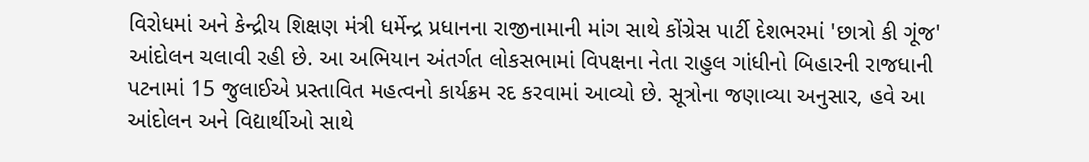વિરોધમાં અને કેન્દ્રીય શિક્ષણ મંત્રી ધર્મેન્દ્ર પ્રધાનના રાજીનામાની માંગ સાથે કોંગ્રેસ પાર્ટી દેશભરમાં 'છાત્રો કી ગૂંજ' આંદોલન ચલાવી રહી છે. આ અભિયાન અંતર્ગત લોકસભામાં વિપક્ષના નેતા રાહુલ ગાંધીનો બિહારની રાજધાની પટનામાં 15 જુલાઈએ પ્રસ્તાવિત મહત્વનો કાર્યક્રમ રદ કરવામાં આવ્યો છે. સૂત્રોના જણાવ્યા અનુસાર, હવે આ આંદોલન અને વિદ્યાર્થીઓ સાથે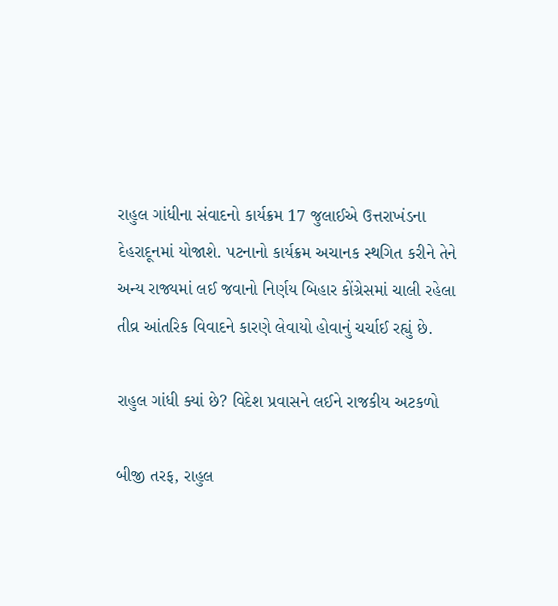રાહુલ ગાંધીના સંવાદનો કાર્યક્રમ 17 જુલાઈએ ઉત્તરાખંડના દેહરાદૂનમાં યોજાશે. પટનાનો કાર્યક્રમ અચાનક સ્થગિત કરીને તેને અન્ય રાજ્યમાં લઈ જવાનો નિર્ણય બિહાર કોંગ્રેસમાં ચાલી રહેલા તીવ્ર આંતરિક વિવાદને કારણે લેવાયો હોવાનું ચર્ચાઈ રહ્યું છે.

રાહુલ ગાંધી ક્યાં છે? વિદેશ પ્રવાસને લઈને રાજકીય અટકળો

બીજી તરફ, રાહુલ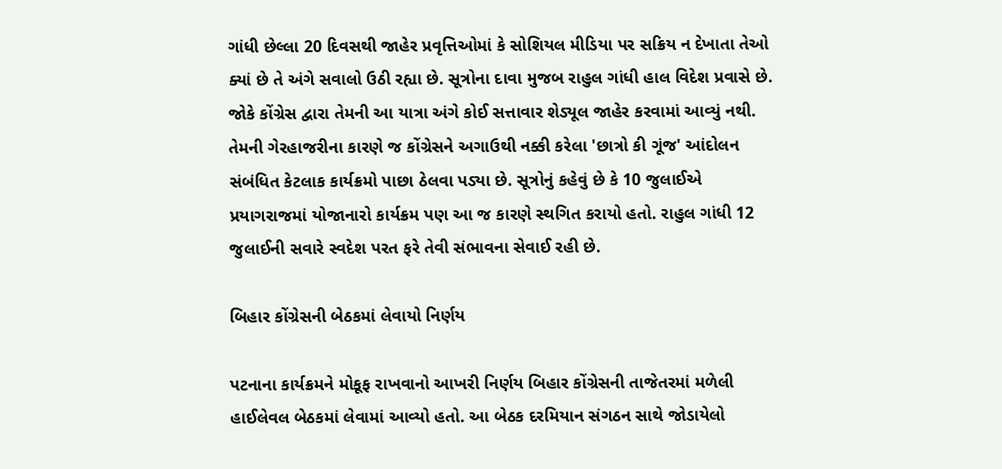ગાંધી છેલ્લા 20 દિવસથી જાહેર પ્રવૃત્તિઓમાં કે સોશિયલ મીડિયા પર સક્રિય ન દેખાતા તેઓ ક્યાં છે તે અંગે સવાલો ઉઠી રહ્યા છે. સૂત્રોના દાવા મુજબ રાહુલ ગાંધી હાલ વિદેશ પ્રવાસે છે. જોકે કોંગ્રેસ દ્વારા તેમની આ યાત્રા અંગે કોઈ સત્તાવાર શેડ્યૂલ જાહેર કરવામાં આવ્યું નથી. તેમની ગેરહાજરીના કારણે જ કોંગ્રેસને અગાઉથી નક્કી કરેલા 'છાત્રો કી ગૂંજ' આંદોલન સંબંધિત કેટલાક કાર્યક્રમો પાછા ઠેલવા પડ્યા છે. સૂત્રોનું કહેવું છે કે 10 જુલાઈએ પ્રયાગરાજમાં યોજાનારો કાર્યક્રમ પણ આ જ કારણે સ્થગિત કરાયો હતો. રાહુલ ગાંધી 12 જુલાઈની સવારે સ્વદેશ પરત ફરે તેવી સંભાવના સેવાઈ રહી છે.

બિહાર કોંગ્રેસની બેઠકમાં લેવાયો નિર્ણય

પટનાના કાર્યક્રમને મોકૂફ રાખવાનો આખરી નિર્ણય બિહાર કોંગ્રેસની તાજેતરમાં મળેલી હાઈલેવલ બેઠકમાં લેવામાં આવ્યો હતો. આ બેઠક દરમિયાન સંગઠન સાથે જોડાયેલો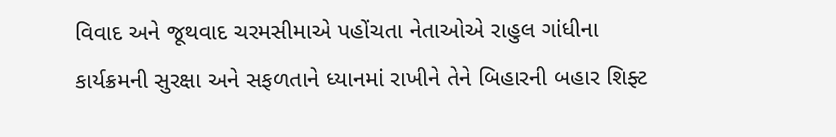વિવાદ અને જૂથવાદ ચરમસીમાએ પહોંચતા નેતાઓએ રાહુલ ગાંધીના કાર્યક્રમની સુરક્ષા અને સફળતાને ધ્યાનમાં રાખીને તેને બિહારની બહાર શિફ્ટ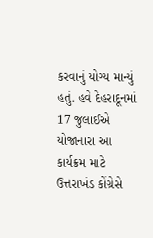કરવાનું યોગ્ય માન્યું હતું. હવે દેહરાદૂનમાં 17 જુલાઈએ યોજાનારા આ કાર્યક્રમ માટે ઉત્તરાખંડ કોંગ્રેસે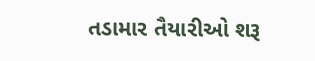તડામાર તૈયારીઓ શરૂ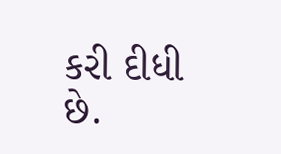કરી દીધી છે.